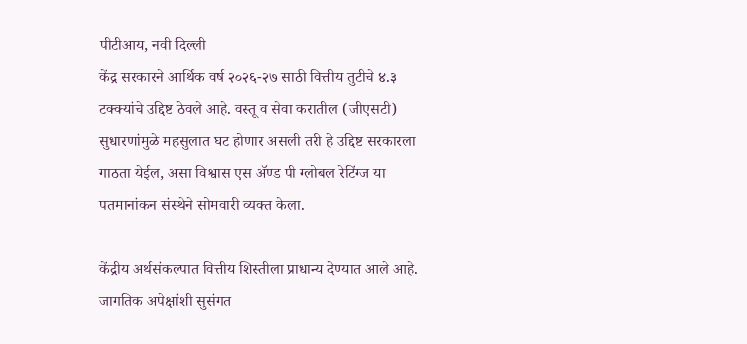पीटीआय, नवी दिल्ली
केंद्र सरकारने आर्थिक वर्ष २०२६-२७ साठी वित्तीय तुटीचे ४.३ टक्क्यांचे उद्दिष्ट ठेवले आहे. वस्तू व सेवा करातील (जीएसटी) सुधारणांमुळे महसुलात घट होणार असली तरी हे उद्दिष्ट सरकारला गाठता येईल, असा विश्वास एस ॲण्ड पी ग्लोबल रेटिंग्ज या पतमानांकन संस्थेने सोमवारी व्यक्त केला.

केंद्रीय अर्थसंकल्पात वित्तीय शिस्तीला प्राधान्य देण्यात आले आहे. जागतिक अपेक्षांशी सुसंगत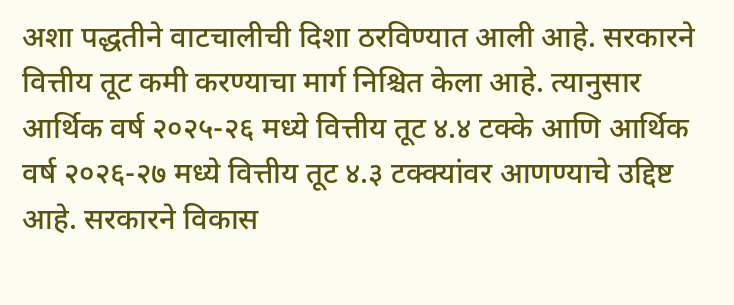अशा पद्धतीने वाटचालीची दिशा ठरविण्यात आली आहे. सरकारने वित्तीय तूट कमी करण्याचा मार्ग निश्चित केला आहे. त्यानुसार आर्थिक वर्ष २०२५-२६ मध्ये वित्तीय तूट ४.४ टक्के आणि आर्थिक वर्ष २०२६-२७ मध्ये वित्तीय तूट ४.३ टक्क्यांवर आणण्याचे उद्दिष्ट आहे. सरकारने विकास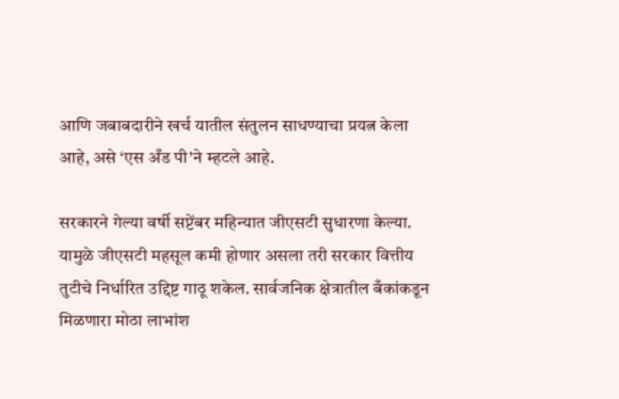आणि जबाबदारीने खर्च यातील संतुलन साधण्याचा प्रयत्न केला आहे, असे ‘एस अँड पी’ने म्हटले आहे.

सरकारने गेल्या वर्षी सप्टेंबर महिन्यात जीएसटी सुधारणा केल्या. यामुळे जीएसटी महसूल कमी होणार असला तरी सरकार वित्तीय तुटीचे निर्धारित उद्दिष्ट गाठू शकेल. सार्वजनिक क्षेत्रातील बँकांकडून मिळणारा मोठा लाभांश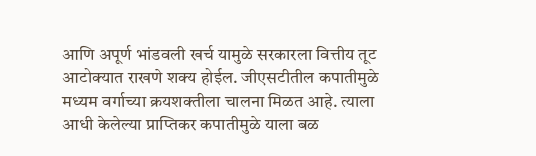आणि अपूर्ण भांडवली खर्च यामुळे सरकारला वित्तीय तूट आटोक्यात राखणे शक्य होईल. जीएसटीतील कपातीमुळे मध्यम वर्गाच्या क्रयशक्तीला चालना मिळत आहे. त्याला आधी केलेल्या प्राप्तिकर कपातीमुळे याला बळ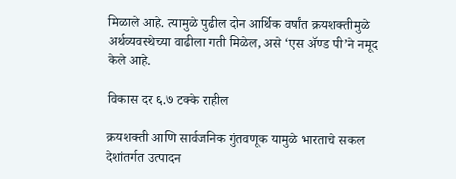मिळाले आहे. त्यामुळे पुढील दोन आर्थिक वर्षांत क्रयशक्तीमुळे अर्थव्यवस्थेच्या वाढीला गती मिळेल, असे ‘एस ॲण्ड पी’ने नमूद केले आहे.

विकास दर ६.७ टक्के राहील

क्रयशक्ती आणि सार्वजनिक गुंतवणूक यामुळे भारताचे सकल देशांतर्गत उत्पादन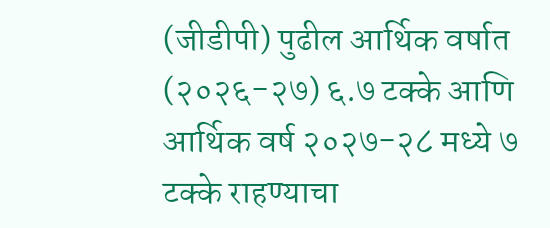(जीडीपी) पुढील आर्थिक वर्षात (२०२६-२७) ६.७ टक्के आणि आर्थिक वर्ष २०२७-२८ मध्ये ७ टक्के राहण्याचा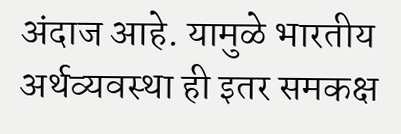अंदाज आहे. यामुळे भारतीय अर्थव्यवस्था ही इतर समकक्ष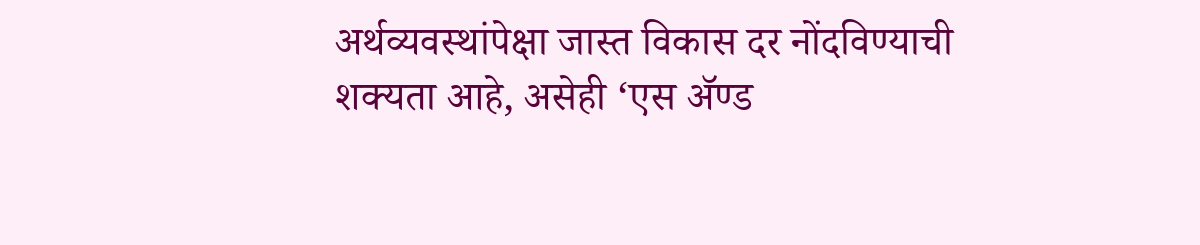अर्थव्यवस्थांपेक्षा जास्त विकास दर नोंदविण्याची शक्यता आहे, असेही ‘एस ॲण्ड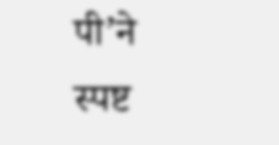पी’ने स्पष्ट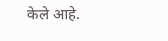केले आहे.